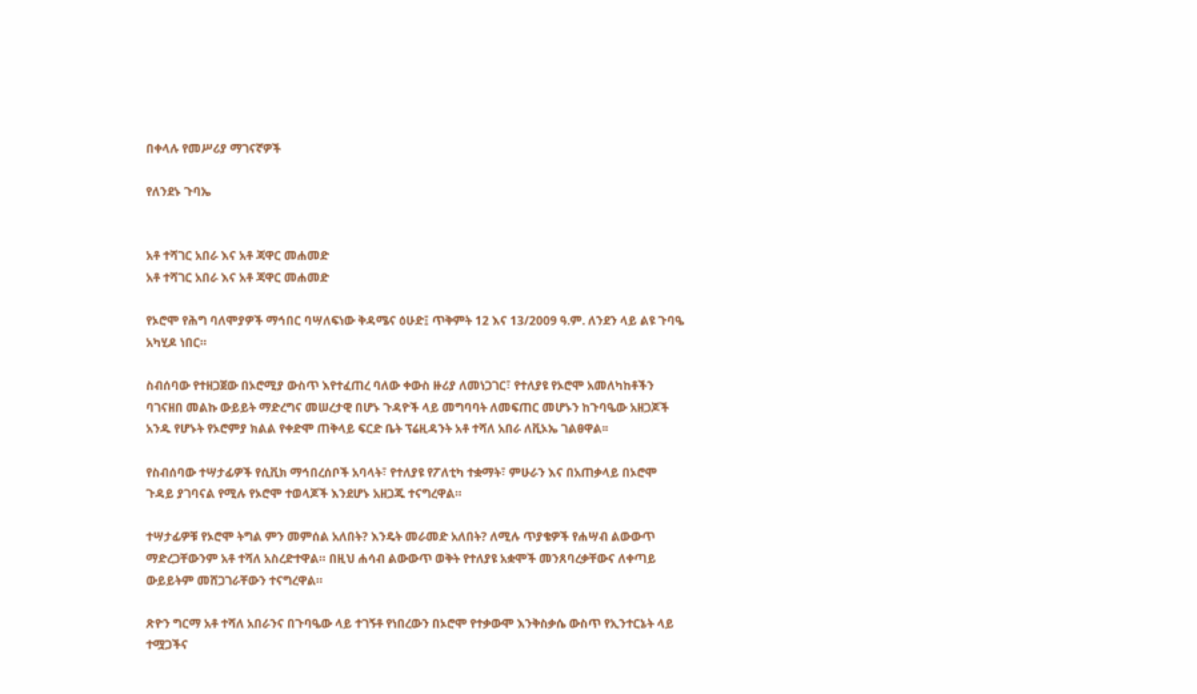በቀላሉ የመሥሪያ ማገናኛዎች

የለንደኑ ጉባኤ


አቶ ተሻገር አበራ እና አቶ ጃዋር መሐመድ
አቶ ተሻገር አበራ እና አቶ ጃዋር መሐመድ

የኦሮሞ የሕግ ባለሞያዎች ማኅበር ባሣለፍነው ቅዳሜና ዕሁድ፤ ጥቅምት 12 እና 13/2009 ዓ.ም. ለንደን ላይ ልዩ ጉባዔ አካሂዶ ነበር።

ስብሰባው የተዘጋጀው በኦሮሚያ ውስጥ እየተፈጠረ ባለው ቀውስ ዙሪያ ለመነጋገር፣ የተለያዩ የኦሮሞ አመለካከቶችን ባገናዘበ መልኩ ውይይት ማድረግና መሠረታዊ በሆኑ ጉዳዮች ላይ መግባባት ለመፍጠር መሆኑን ከጉባዔው አዘጋጆች አንዱ የሆኑት የኦሮምያ ክልል የቀድሞ ጠቅላይ ፍርድ ቤት ፕሬዚዳንት አቶ ተሻለ አበራ ለቪኦኤ ገልፀዋል፡፡

የስብሰባው ተሣታፊዎች የሲቪክ ማኅበረሰቦች አባላት፣ የተለያዩ የፖለቲካ ተቋማት፣ ምሁራን እና በአጠቃላይ በኦሮሞ ጉዳይ ያገባናል የሚሉ የኦሮሞ ተወላጆች እንደሆኑ አዘጋጁ ተናግረዋል።

ተሣታፊዎቹ የኦሮሞ ትግል ምን መምሰል አለበት? እንዴት መራመድ አለበት? ለሚሉ ጥያቄዎች የሐሣብ ልውውጥ ማድረጋቸውንም አቶ ተሻለ አስረድተዋል። በዚህ ሐሳብ ልውውጥ ወቅት የተለያዩ አቋሞች መንጸባረቃቸውና ለቀጣይ ውይይትም መሸጋገራቸውን ተናግረዋል።

ጽዮን ግርማ አቶ ተሻለ አበራንና በጉባዔው ላይ ተገኝቶ የነበረውን በኦሮሞ የተቃውሞ እንቅስቃሴ ውስጥ የኢንተርኔት ላይ ተሟጋችና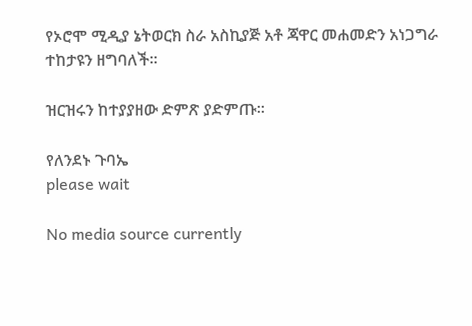የኦሮሞ ሚዲያ ኔትወርክ ስራ አስኪያጅ አቶ ጃዋር መሐመድን አነጋግራ ተከታዩን ዘግባለች።

ዝርዝሩን ከተያያዘው ድምጽ ያድምጡ።

የለንደኑ ጉባኤ
please wait

No media source currently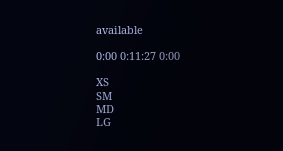available

0:00 0:11:27 0:00

XS
SM
MD
LG